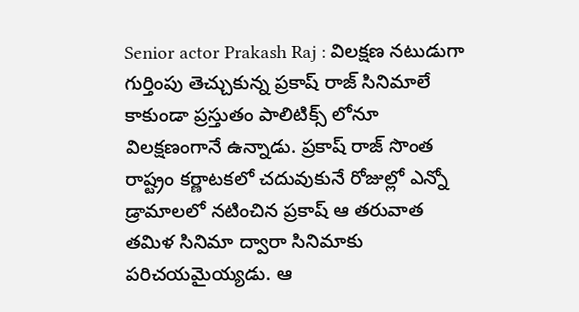Senior actor Prakash Raj : విలక్షణ నటుడుగా గుర్తింపు తెచ్చుకున్న ప్రకాష్ రాజ్ సినిమాలే కాకుండా ప్రస్తుతం పాలిటిక్స్ లోనూ విలక్షణంగానే ఉన్నాడు. ప్రకాష్ రాజ్ సొంత రాష్ట్రం కర్ణాటకలో చదువుకునే రోజుల్లో ఎన్నో డ్రామాలలో నటించిన ప్రకాష్ ఆ తరువాత తమిళ సినిమా ద్వారా సినిమాకు పరిచయమైయ్యడు. ఆ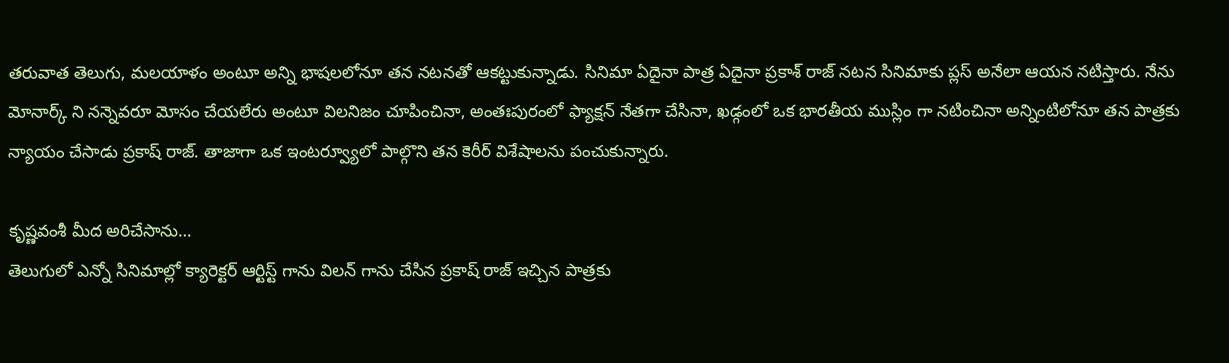తరువాత తెలుగు, మలయాళం అంటూ అన్ని భాషలలోనూ తన నటనతో ఆకట్టుకున్నాడు. సినిమా ఏదైనా పాత్ర ఏదైనా ప్రకాశ్ రాజ్ నటన సినిమాకు ప్లస్ అనేలా ఆయన నటిస్తారు. నేను మోనార్క్ ని నన్నెవరూ మోసం చేయలేరు అంటూ విలనిజం చూపించినా, అంతఃపురంలో ఫ్యాక్షన్ నేతగా చేసినా, ఖడ్గంలో ఒక భారతీయ ముస్లిం గా నటించినా అన్నింటిలోనూ తన పాత్రకు న్యాయం చేసాడు ప్రకాష్ రాజ్. తాజాగా ఒక ఇంటర్వ్యూలో పాల్గొని తన కెరీర్ విశేషాలను పంచుకున్నారు.

కృష్ణవంశీ మీద అరిచేసాను…
తెలుగులో ఎన్నో సినిమాల్లో క్యారెక్టర్ ఆర్టిస్ట్ గాను విలన్ గాను చేసిన ప్రకాష్ రాజ్ ఇచ్చిన పాత్రకు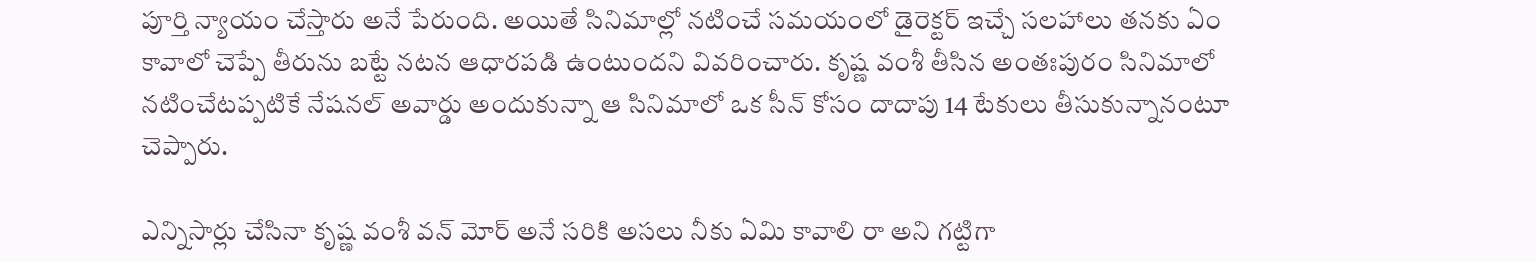పూర్తి న్యాయం చేస్తారు అనే పేరుంది. అయితే సినిమాల్లో నటించే సమయంలో డైరెక్టర్ ఇచ్చే సలహాలు తనకు ఏం కావాలో చెప్పే తీరును బట్టే నటన ఆధారపడి ఉంటుందని వివరించారు. కృష్ణ వంశీ తీసిన అంతఃపురం సినిమాలో నటించేటప్పటికే నేషనల్ అవార్డు అందుకున్నా ఆ సినిమాలో ఒక సీన్ కోసం దాదాపు 14 టేకులు తీసుకున్నానంటూ చెప్పారు.

ఎన్నిసార్లు చేసినా కృష్ణ వంశీ వన్ మోర్ అనే సరికి అసలు నీకు ఏమి కావాలి రా అని గట్టిగా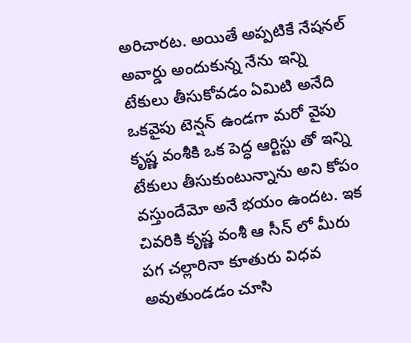అరిచారట. అయితే అప్పటికే నేషనల్ అవార్డు అందుకున్న నేను ఇన్ని టేకులు తీసుకోవడం ఏమిటి అనేది ఒకవైపు టెన్షన్ ఉండగా మరో వైపు కృష్ణ వంశీకి ఒక పెద్ధ ఆర్టిస్టు తో ఇన్ని టేకులు తీసుకుంటున్నాను అని కోపం వస్తుందేమో అనే భయం ఉందట. ఇక చివరికి కృష్ణ వంశీ ఆ సీన్ లో మీరు పగ చల్లారినా కూతురు విధవ అవుతుండడం చూసి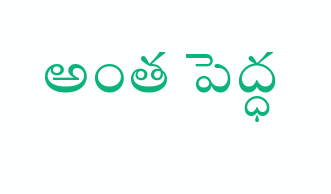అంత పెద్ధ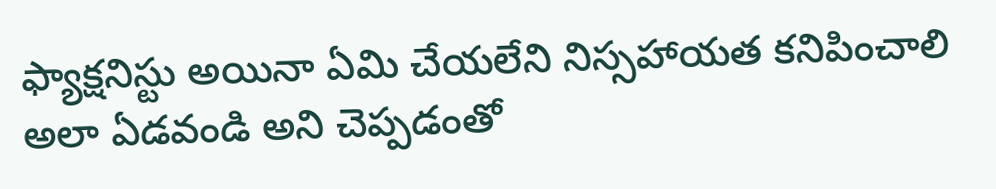ఫ్యాక్షనిస్టు అయినా ఏమి చేయలేని నిస్సహాయత కనిపించాలి అలా ఏడవండి అని చెప్పడంతో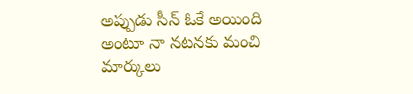అప్పుడు సీన్ ఓకే అయింది అంటూ నా నటనకు మంచి మార్కులు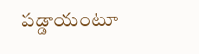పడ్డాయంటూ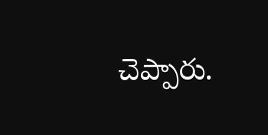చెప్పారు.